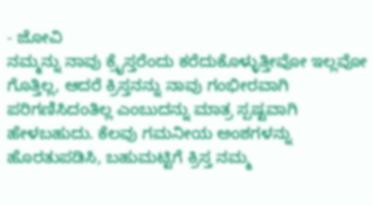- ಜೋವಿ
ನಮ್ಮನ್ನು ನಾವು ಕ್ರೈಸ್ತರೆಂದು ಕರೆದುಕೊಳ್ಳುತ್ತೀವೋ ಇಲ್ಲವೋ ಗೊತ್ತಿಲ್ಲ, ಆದರೆ ಕ್ರಿಸ್ತನನ್ನು ನಾವು ಗಂಭೀರವಾಗಿ ಪರಿಗಣಿಸಿದಂತಿಲ್ಲ ಎಂಬುದನ್ನು ಮಾತ್ರ ಸ್ಪಷ್ಟವಾಗಿ ಹೇಳಬಹುದು. ಕೆಲವು ಗಮನೀಯ ಅಂಶಗಳನ್ನು ಹೊರತುಪಡಿಸಿ, ಬಹುಮಟ್ಟಿಗೆ ಕ್ರಿಸ್ತ ನಮ್ಮ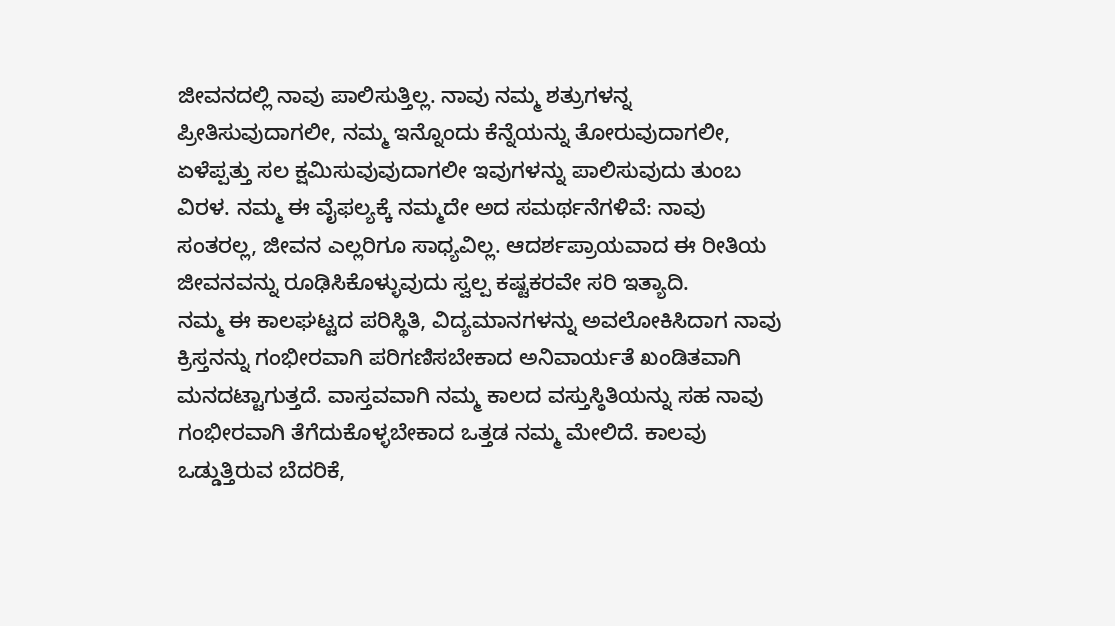ಜೀವನದಲ್ಲಿ ನಾವು ಪಾಲಿಸುತ್ತಿಲ್ಲ. ನಾವು ನಮ್ಮ ಶತ್ರುಗಳನ್ನ ಪ್ರೀತಿಸುವುದಾಗಲೀ, ನಮ್ಮ ಇನ್ನೊಂದು ಕೆನ್ನೆಯನ್ನು ತೋರುವುದಾಗಲೀ, ಏಳೆಪ್ಪತ್ತು ಸಲ ಕ್ಷಮಿಸುವುವುದಾಗಲೀ ಇವುಗಳನ್ನು ಪಾಲಿಸುವುದು ತುಂಬ ವಿರಳ. ನಮ್ಮ ಈ ವೈಫಲ್ಯಕ್ಕೆ ನಮ್ಮದೇ ಅದ ಸಮರ್ಥನೆಗಳಿವೆ: ನಾವು ಸಂತರಲ್ಲ, ಜೀವನ ಎಲ್ಲರಿಗೂ ಸಾಧ್ಯವಿಲ್ಲ. ಆದರ್ಶಪ್ರಾಯವಾದ ಈ ರೀತಿಯ ಜೀವನವನ್ನು ರೂಢಿಸಿಕೊಳ್ಳುವುದು ಸ್ವಲ್ಪ ಕಷ್ಟಕರವೇ ಸರಿ ಇತ್ಯಾದಿ.
ನಮ್ಮ ಈ ಕಾಲಘಟ್ಟದ ಪರಿಸ್ಥಿತಿ, ವಿದ್ಯಮಾನಗಳನ್ನು ಅವಲೋಕಿಸಿದಾಗ ನಾವು ಕ್ರಿಸ್ತನನ್ನು ಗಂಭೀರವಾಗಿ ಪರಿಗಣಿಸಬೇಕಾದ ಅನಿವಾರ್ಯತೆ ಖಂಡಿತವಾಗಿ ಮನದಟ್ಟಾಗುತ್ತದೆ. ವಾಸ್ತವವಾಗಿ ನಮ್ಮ ಕಾಲದ ವಸ್ತುಸ್ಠಿತಿಯನ್ನು ಸಹ ನಾವು ಗಂಭೀರವಾಗಿ ತೆಗೆದುಕೊಳ್ಳಬೇಕಾದ ಒತ್ತಡ ನಮ್ಮ ಮೇಲಿದೆ. ಕಾಲವು ಒಡ್ಡುತ್ತಿರುವ ಬೆದರಿಕೆ,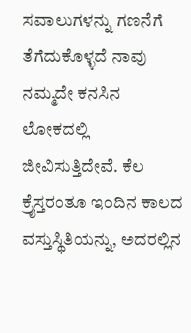ಸವಾಲುಗಳನ್ನು ಗಣನೆಗೆ ತೆಗೆದುಕೊಳ್ಳದೆ ನಾವು ನಮ್ಮದೇ ಕನಸಿನ ಲೋಕದಲ್ಲಿ ಜೀವಿಸುತ್ತಿದೇವೆ. ಕೆಲ ಕ್ರೈಸ್ತರಂತೂ ಇಂದಿನ ಕಾಲದ ವಸ್ತುಸ್ಥಿತಿಯನ್ನು, ಅದರಲ್ಲಿನ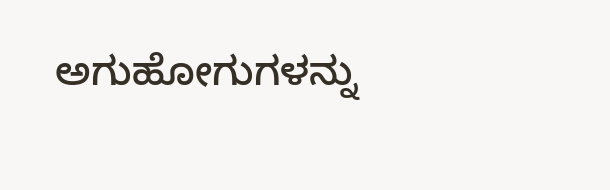ಅಗುಹೋಗುಗಳನ್ನು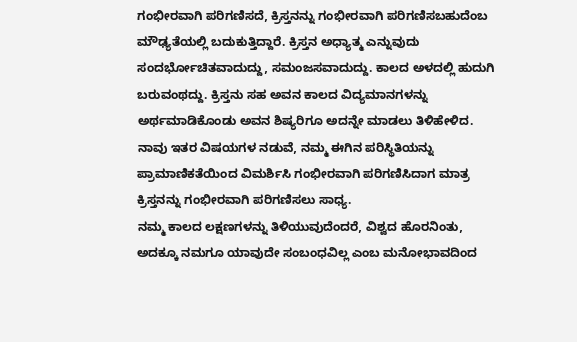ಗಂಭೀರವಾಗಿ ಪರಿಗಣಿಸದೆ, ಕ್ರಿಸ್ತನನ್ನು ಗಂಭೀರವಾಗಿ ಪರಿಗಣಿಸಬಹುದೆಂಬ ಮೌಢ್ಯತೆಯಲ್ಲಿ ಬದುಕುತ್ತಿದ್ದಾರೆ. ಕ್ರಿಸ್ತನ ಅಧ್ಯಾತ್ಮ ಎನ್ನುವುದು ಸಂದರ್ಭೋಚಿತವಾದುದ್ದು, ಸಮಂಜಸವಾದುದ್ದು. ಕಾಲದ ಅಳದಲ್ಲಿ ಹುದುಗಿ ಬರುವಂಥದ್ದು. ಕ್ರಿಸ್ತನು ಸಹ ಅವನ ಕಾಲದ ವಿದ್ಯಮಾನಗಳನ್ನು ಅರ್ಥಮಾಡಿಕೊಂಡು ಅವನ ಶಿಷ್ಯರಿಗೂ ಅದನ್ನೇ ಮಾಡಲು ತಿಳಿಹೇಳಿದ. ನಾವು ಇತರ ವಿಷಯಗಳ ನಡುವೆ, ನಮ್ಮ ಈಗಿನ ಪರಿಸ್ಥಿತಿಯನ್ನು ಪ್ರಾಮಾಣಿಕತೆಯಿಂದ ವಿಮರ್ಶಿಸಿ ಗಂಭೀರವಾಗಿ ಪರಿಗಣಿಸಿದಾಗ ಮಾತ್ರ ಕ್ರಿಸ್ತನನ್ನು ಗಂಭೀರವಾಗಿ ಪರಿಗಣಿಸಲು ಸಾಧ್ಯ.
ನಮ್ಮ ಕಾಲದ ಲಕ್ಷಣಗಳನ್ನು ತಿಳಿಯುವುದೆಂದರೆ, ವಿಶ್ವದ ಹೊರನಿಂತು, ಅದಕ್ಕೂ ನಮಗೂ ಯಾವುದೇ ಸಂಬಂಧವಿಲ್ಲ ಎಂಬ ಮನೋಭಾವದಿಂದ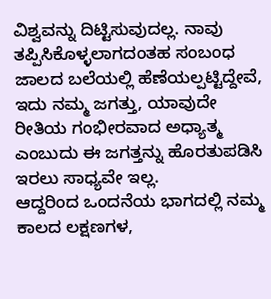ವಿಶ್ವವನ್ನು ದಿಟ್ಟಿಸುವುದಲ್ಲ. ನಾವು ತಪ್ಪಿಸಿಕೊಳ್ಳಲಾಗದಂತಹ ಸಂಬಂಧ ಜಾಲದ ಬಲೆಯಲ್ಲಿ ಹೆಣೆಯಲ್ಪಟ್ಟಿದ್ದೇವೆ, ಇದು ನಮ್ಮ ಜಗತ್ತು, ಯಾವುದೇ ರೀತಿಯ ಗಂಭೀರವಾದ ಅಧ್ಯಾತ್ಮ ಎಂಬುದು ಈ ಜಗತ್ತನ್ನು ಹೊರತುಪಡಿಸಿ ಇರಲು ಸಾಧ್ಯವೇ ಇಲ್ಲ.
ಆದ್ದರಿಂದ ಒಂದನೆಯ ಭಾಗದಲ್ಲಿ ನಮ್ಮ ಕಾಲದ ಲಕ್ಷಣಗಳ,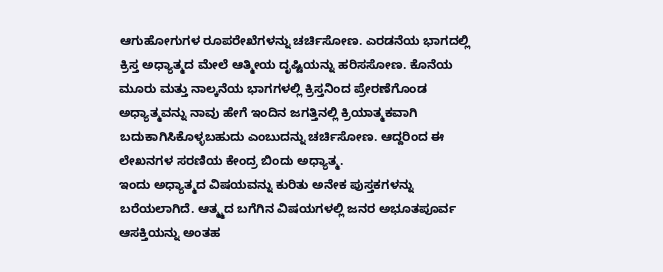ಆಗುಹೋಗುಗಳ ರೂಪರೇಖೆಗಳನ್ನು ಚರ್ಚಿಸೋಣ. ಎರಡನೆಯ ಭಾಗದಲ್ಲಿ ಕ್ರಿಸ್ತ ಅಧ್ಯಾತ್ಮದ ಮೇಲೆ ಆತ್ಮೀಯ ದೃಷ್ಟಿಯನ್ನು ಹರಿಸಸೋಣ. ಕೊನೆಯ ಮೂರು ಮತ್ತು ನಾಲ್ಕನೆಯ ಭಾಗಗಳಲ್ಲಿ ಕ್ರಿಸ್ತನಿಂದ ಪ್ರೇರಣೆಗೊಂಡ ಅಧ್ಯಾತ್ಮವನ್ನು ನಾವು ಹೇಗೆ ಇಂದಿನ ಜಗತ್ತಿನಲ್ಲಿ ಕ್ರಿಯಾತ್ಮಕವಾಗಿ ಬದುಕಾಗಿಸಿಕೊಳ್ಳಬಹುದು ಎಂಬುದನ್ನು ಚರ್ಚಿಸೋಣ. ಆದ್ದರಿಂದ ಈ ಲೇಖನಗಳ ಸರಣಿಯ ಕೇಂದ್ರ ಬಿಂದು ಅಧ್ಯಾತ್ಮ.
ಇಂದು ಅಧ್ಯಾತ್ಮದ ವಿಷಯವನ್ನು ಕುರಿತು ಅನೇಕ ಪುಸ್ತಕಗಳನ್ನು ಬರೆಯಲಾಗಿದೆ. ಆತ್ಮ್ಮದ ಬಗೆಗಿನ ವಿಷಯಗಳಲ್ಲಿ ಜನರ ಅಭೂತಪೂರ್ವ ಆಸಕ್ತಿಯನ್ನು ಅಂತಹ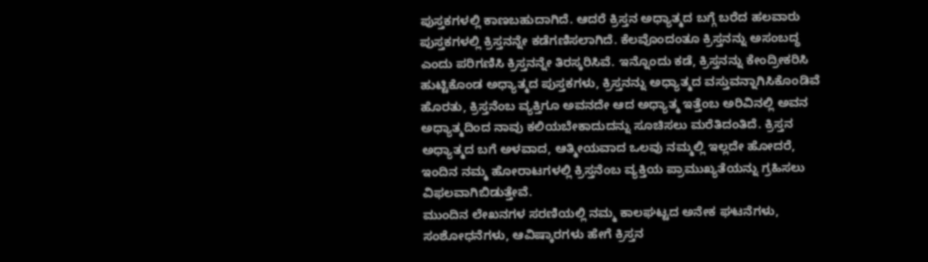ಪುಸ್ತಕಗಳಲ್ಲಿ ಕಾಣಬಹುದಾಗಿದೆ. ಆದರೆ ಕ್ರಿಸ್ತನ ಅಧ್ಯಾತ್ಮದ ಬಗ್ಗೆ ಬರೆದ ಹಲವಾರು ಪುಸ್ತಕಗಳಲ್ಲಿ ಕ್ರಿಸ್ತನನ್ನೇ ಕಡೆಗಣಿಸಲಾಗಿದೆ. ಕೆಲವೊಂದಂತೂ ಕ್ರಿಸ್ತನನ್ನು ಅಸಂಬದ್ಧ ಎಂದು ಪರಿಗಣಿಸಿ ಕ್ರಿಸ್ತನನ್ನೇ ತಿರಸ್ಕರಿಸಿವೆ. ಇನ್ನೊಂದು ಕಡೆ, ಕ್ರಿಸ್ತನನ್ನು ಕೇಂದ್ರೀಕರಿಸಿ ಹುಟ್ಟಿಕೊಂಡ ಅಧ್ಯಾತ್ಮದ ಪುಸ್ತಕಗಳು, ಕ್ರಿಸ್ತನನ್ನು ಅಧ್ಯಾತ್ಮದ ವಸ್ತುವನ್ನಾಗಿಸಿಕೊಂಡಿವೆ ಹೊರತು, ಕ್ರಿಸ್ತನೆಂಬ ವ್ಯಕ್ತಿಗೂ ಅವನದೇ ಆದ ಅಧ್ಯಾತ್ಮ ಇತ್ತೆಂಬ ಅರಿವಿನಲ್ಲಿ ಅವನ ಅಧ್ಯಾತ್ಮದಿಂದ ನಾವು ಕಲಿಯಬೇಕಾದುದನ್ನು ಸೂಚಿಸಲು ಮರೆತಿದಂತಿದೆ. ಕ್ರಿಸ್ತನ ಅಧ್ಯಾತ್ಮದ ಬಗೆ ಅಳವಾದ, ಆತ್ಮೀಯವಾದ ಒಲವು ನಮ್ಮಲ್ಲಿ ಇಲ್ಲದೇ ಹೋದರೆ, ಇಂದಿನ ನಮ್ಮ ಹೋರಾಟಗಳಲ್ಲಿ ಕ್ರಿಸ್ತನೆಂಬ ವ್ಯಕ್ತಿಯ ಪ್ರಾಮುಖ್ಯತೆಯನ್ನು ಗ್ರಹಿಸಲು ವಿಫಲವಾಗಿಬಿಡುತ್ತೇವೆ.
ಮುಂದಿನ ಲೇಖನಗಳ ಸರಣಿಯಲ್ಲಿ ನಮ್ಮ ಕಾಲಘಟ್ಟದ ಅನೇಕ ಘಟನೆಗಳು, ಸಂಶೋಧನೆಗಳು, ಆವಿಷ್ಕಾರಗಳು ಹೇಗೆ ಕ್ರಿಸ್ತನ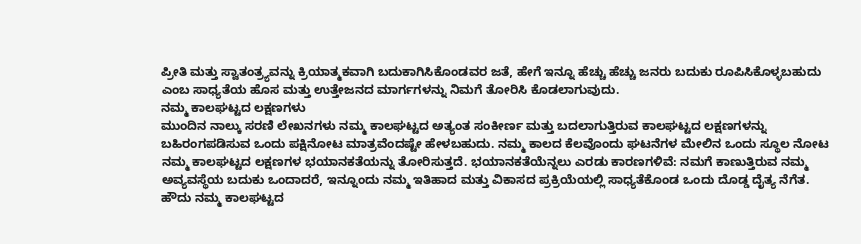ಪ್ರೀತಿ ಮತ್ತು ಸ್ವಾತಂತ್ರ್ಯವನ್ನು ಕ್ರಿಯಾತ್ಮಕವಾಗಿ ಬದುಕಾಗಿಸಿಕೊಂಡವರ ಜತೆ, ಹೇಗೆ ಇನ್ನೂ ಹೆಚ್ಚು ಹೆಚ್ಚು ಜನರು ಬದುಕು ರೂಪಿಸಿಕೊಳ್ಳಬಹುದು ಎಂಬ ಸಾಧ್ಯತೆಯ ಹೊಸ ಮತ್ತು ಉತ್ತೇಜನದ ಮಾರ್ಗಗಳನ್ನು ನಿಮಗೆ ತೋರಿಸಿ ಕೊಡಲಾಗುವುದು.
ನಮ್ಮ ಕಾಲಘಟ್ಟದ ಲಕ್ಷಣಗಳು
ಮುಂದಿನ ನಾಲ್ಕು ಸರಣಿ ಲೇಖನಗಳು ನಮ್ಮ ಕಾಲಘಟ್ಟದ ಅತ್ಯಂತ ಸಂಕೀರ್ಣ ಮತ್ತು ಬದಲಾಗುತ್ತಿರುವ ಕಾಲಘಟ್ಟದ ಲಕ್ಷಣಗಳನ್ನು ಬಹಿರಂಗಪಡಿಸುವ ಒಂದು ಪಕ್ಷಿನೋಟ ಮಾತ್ರವೆಂದಷ್ಟೇ ಹೇಳಬಹುದು. ನಮ್ಮ ಕಾಲದ ಕೆಲವೊಂದು ಘಟನೆಗಳ ಮೇಲಿನ ಒಂದು ಸ್ಥೂಲ ನೋಟ ನಮ್ಮ ಕಾಲಘಟ್ಟದ ಲಕ್ಷಣಗಳ ಭಯಾನಕತೆಯನ್ನು ತೋರಿಸುತ್ತದೆ. ಭಯಾನಕತೆಯೆನ್ನಲು ಎರಡು ಕಾರಣಗಳಿವೆ: ನಮಗೆ ಕಾಣುತ್ತಿರುವ ನಮ್ಮ ಅವ್ಯವಸ್ಥೆಯ ಬದುಕು ಒಂದಾದರೆ, ಇನ್ನೂಂದು ನಮ್ಮ ಇತಿಹಾದ ಮತ್ತು ವಿಕಾಸದ ಪ್ರಕ್ರಿಯೆಯಲ್ಲಿ ಸಾಧ್ಯತೆಕೊಂಡ ಒಂದು ದೊಡ್ಡ ದೈತ್ಯ ನೆಗೆತ.
ಹೌದು ನಮ್ಮ ಕಾಲಘಟ್ಟದ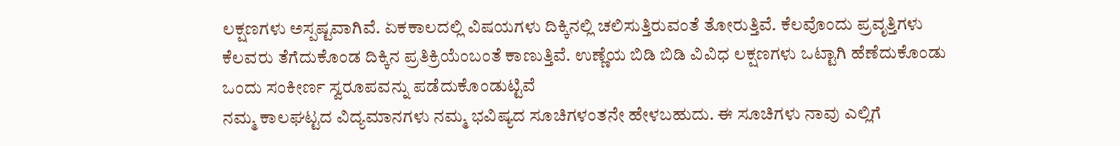ಲಕ್ಷಣಗಳು ಅಸ್ಪಷ್ಟವಾಗಿವೆ. ಏಕಕಾಲದಲ್ಲಿ ವಿಷಯಗಳು ದಿಕ್ಕಿನಲ್ಲಿ ಚಲಿಸುತ್ತಿರುವಂತೆ ತೋರುತ್ತಿವೆ. ಕೆಲವೊಂದು ಪ್ರವೃತ್ತಿಗಳು ಕೆಲವರು ತೆಗೆದುಕೊಂಡ ದಿಕ್ಕಿನ ಪ್ರತಿಕ್ರಿಯೆಂಬಂತೆ ಕಾಣುತ್ತಿವೆ. ಉಣ್ಣೆಯ ಬಿಡಿ ಬಿಡಿ ವಿವಿಧ ಲಕ್ಷಣಗಳು ಒಟ್ಟಾಗಿ ಹೆಣೆದುಕೊಂಡು ಒಂದು ಸಂಕೀರ್ಣ ಸ್ವರೂಪವನ್ನು ಪಡೆದುಕೊಂಡುಟ್ಟಿವೆ
ನಮ್ಮ ಕಾಲಘಟ್ಟದ ವಿದ್ಯಮಾನಗಳು ನಮ್ಮ ಭವಿಷ್ಯದ ಸೂಚಿಗಳಂತನೇ ಹೇಳಬಹುದು. ಈ ಸೂಚಿಗಳು ನಾವು ಎಲ್ಲಿಗೆ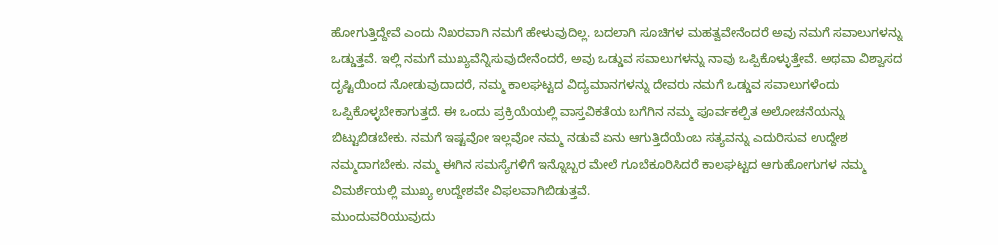ಹೋಗುತ್ತಿದ್ದೇವೆ ಎಂದು ನಿಖರವಾಗಿ ನಮಗೆ ಹೇಳುವುದಿಲ್ಲ. ಬದಲಾಗಿ ಸೂಚಿಗಳ ಮಹತ್ವವೇನೆಂದರೆ ಅವು ನಮಗೆ ಸವಾಲುಗಳನ್ನು ಒಡ್ಡುತ್ತವೆ. ಇಲ್ಲಿ ನಮಗೆ ಮುಖ್ಯವೆನ್ನಿಸುವುದೇನೆಂದರೆ, ಅವು ಒಡ್ಡುವ ಸವಾಲುಗಳನ್ನು ನಾವು ಒಪ್ಪಿಕೊಳ್ಳುತ್ತೇವೆ. ಅಥವಾ ವಿಶ್ವಾಸದ ದೃಷ್ಟಿಯಿಂದ ನೋಡುವುದಾದರೆ, ನಮ್ಮ ಕಾಲಘಟ್ಟದ ವಿದ್ಯಮಾನಗಳನ್ನು ದೇವರು ನಮಗೆ ಒಡ್ಡುವ ಸವಾಲುಗಳೆಂದು ಒಪ್ಪಿಕೊಳ್ಳಬೇಕಾಗುತ್ತದೆ. ಈ ಒಂದು ಪ್ರಕ್ರಿಯೆಯಲ್ಲಿ ವಾಸ್ತವಿಕತೆಯ ಬಗೆಗಿನ ನಮ್ಮ ಪೂರ್ವಕಲ್ಪಿತ ಅಲೋಚನೆಯನ್ನು ಬಿಟ್ಟುಬಿಡಬೇಕು. ನಮಗೆ ಇಷ್ಟವೋ ಇಲ್ಲವೋ ನಮ್ಮ ನಡುವೆ ಏನು ಆಗುತ್ತಿದೆಯೆಂಬ ಸತ್ಯವನ್ನು ಎದುರಿಸುವ ಉದ್ದೇಶ ನಮ್ಮದಾಗಬೇಕು. ನಮ್ಮ ಈಗಿನ ಸಮಸ್ಯೆಗಳಿಗೆ ಇನ್ನೊಬ್ಬರ ಮೇಲೆ ಗೂಬೆಕೂರಿಸಿದರೆ ಕಾಲಘಟ್ಟದ ಆಗುಹೋಗುಗಳ ನಮ್ಮ ವಿಮರ್ಶೆಯಲ್ಲಿ ಮುಖ್ಯ ಉದ್ದೇಶವೇ ವಿಫಲವಾಗಿಬಿಡುತ್ತವೆ.
ಮುಂದುವರಿಯುವುದು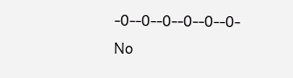-0--0--0--0--0--0-
No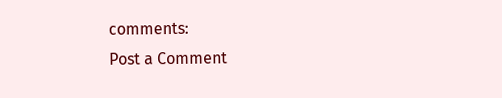comments:
Post a Comment